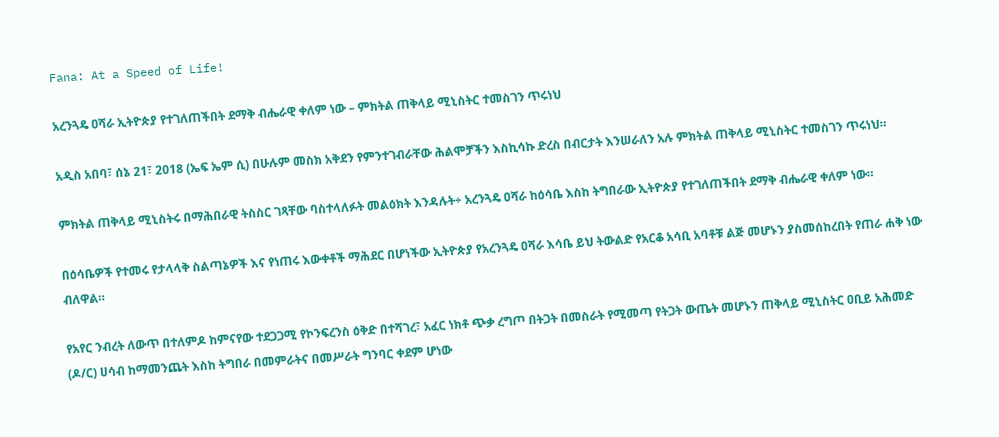Fana: At a Speed of Life!

አረንጓዴ ዐሻራ ኢትዮጵያ የተገለጠችበት ደማቅ ብሔራዊ ቀለም ነው – ምክትል ጠቅላይ ሚኒስትር ተመስገን ጥሩነህ

አዲስ አበባ፣ ሰኔ 21፣ 2018 (ኤፍ ኤም ሲ) በሁሉም መስክ አቅደን የምንተገብራቸው ሕልሞቻችን እስኪሳኩ ድረስ በብርታት እንሠራለን አሉ ምክትል ጠቅላይ ሚኒስትር ተመስገን ጥሩነህ።

ምክትል ጠቅላይ ሚኒስትሩ በማሕበራዊ ትስስር ገጻቸው ባስተላለፉት መልዕክት እንዳሉት÷ አረንጓዴ ዐሻራ ከዕሳቤ እስከ ትግበራው ኢትዮጵያ የተገለጠችበት ደማቅ ብሔራዊ ቀለም ነው።

በዕሳቤዎች የተመሩ የታላላቅ ስልጣኔዎች እና የነጠሩ እውቀቶች ማሕደር በሆነችው ኢትዮጵያ የአረንጓዴ ዐሻራ እሳቤ ይህ ትውልድ የአርቆ አሳቢ አባቶቹ ልጅ መሆኑን ያስመሰከረበት የጠራ ሐቅ ነው ብለዋል።

የአየር ንብረት ለውጥ በተለምዶ ከምናየው ተደጋጋሚ የኮንፍረንስ ዕቅድ በተሻገረ፣ አፈር ነክቶ ጭቃ ረግጦ በትጋት በመስራት የሚመጣ የትጋት ውጤት መሆኑን ጠቅላይ ሚኒስትር ዐቢይ አሕመድ (ዶ/ር) ሀሳብ ከማመንጨት እስከ ትግበራ በመምራትና በመሥራት ግንባር ቀደም ሆነው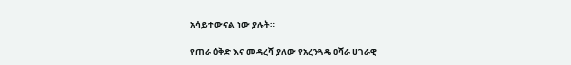አሳይተውናል ነው ያሉት።

የጠራ ዕቅድ እና መዳረሻ ያለው የአረንጓዴ ዐሻራ ሀገራዊ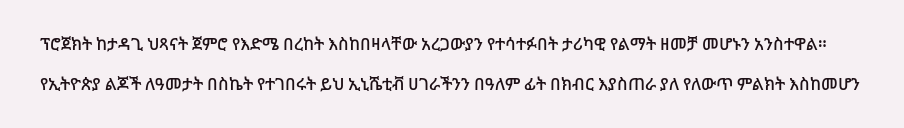ፕሮጀክት ከታዳጊ ህጻናት ጀምሮ የእድሜ በረከት እስከበዛላቸው አረጋውያን የተሳተፉበት ታሪካዊ የልማት ዘመቻ መሆኑን አንስተዋል።

የኢትዮጵያ ልጆች ለዓመታት በስኬት የተገበሩት ይህ ኢኒሼቲቭ ሀገራችንን በዓለም ፊት በክብር እያስጠራ ያለ የለውጥ ምልክት እስከመሆን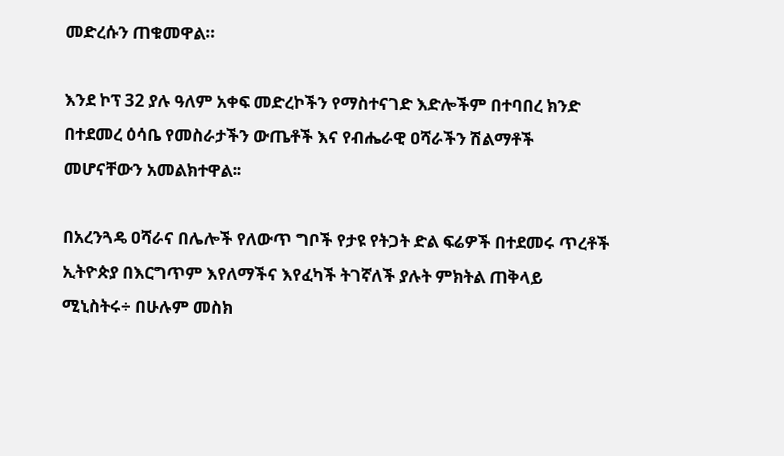መድረሱን ጠቁመዋል።

እንደ ኮፕ 32 ያሉ ዓለም አቀፍ መድረኮችን የማስተናገድ እድሎችም በተባበረ ክንድ በተደመረ ዕሳቤ የመስራታችን ውጤቶች እና የብሔራዊ ዐሻራችን ሽልማቶች መሆናቸውን አመልክተዋል፡፡

በአረንጓዴ ዐሻራና በሌሎች የለውጥ ግቦች የታዩ የትጋት ድል ፍሬዎች በተደመሩ ጥረቶች ኢትዮጵያ በእርግጥም እየለማችና እየፈካች ትገኛለች ያሉት ምክትል ጠቅላይ ሚኒስትሩ÷ በሁሉም መስክ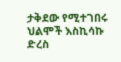ታቅደው የሚተገበሩ ህልሞች እስኪሳኩ ድረስ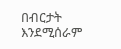በብርታት እንደሚሰራም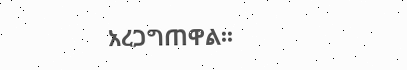አረጋግጠዋል፡፡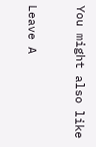You might also like

Leave A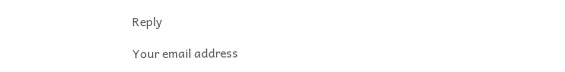Reply

Your email address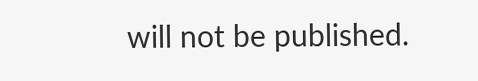will not be published.